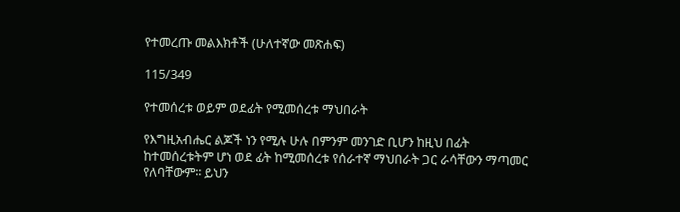የተመረጡ መልእክቶች (ሁለተኛው መጽሐፍ)

115/349

የተመሰረቱ ወይም ወደፊት የሚመሰረቱ ማህበራት

የእግዚአብሔር ልጆች ነን የሚሉ ሁሉ በምንም መንገድ ቢሆን ከዚህ በፊት ከተመሰረቱትም ሆነ ወደ ፊት ከሚመሰረቱ የሰራተኛ ማህበራት ጋር ራሳቸውን ማጣመር የለባቸውም፡፡ ይህን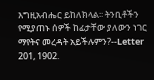እግዚአብሔር ይከለክላል፡፡ ትንቢቶችን የሚያጠኑ ሰዎች ከፊታቸው ያለውን ነገር ማየትና መረዳት አይችሉምን?--Letter 201, 1902.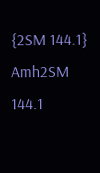{2SM 144.1} Amh2SM 144.1